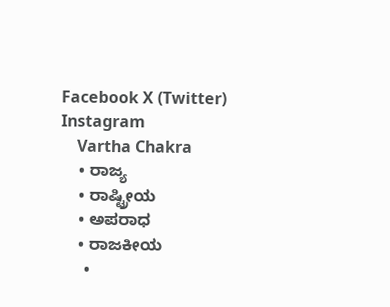Facebook X (Twitter) Instagram
    Vartha Chakra
    • ರಾಜ್ಯ
    • ರಾಷ್ಟ್ರೀಯ
    • ಅಪರಾಧ
    • ರಾಜಕೀಯ
      •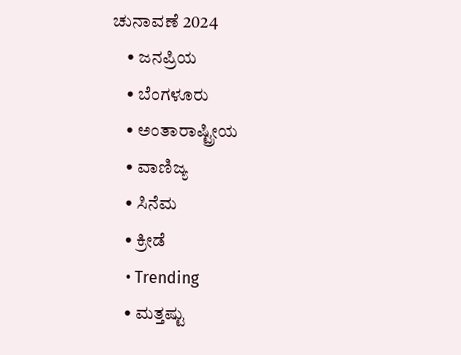ಚುನಾವಣೆ 2024
    • ಜನಪ್ರಿಯ
    • ಬೆಂಗಳೂರು
    • ಅಂತಾರಾಷ್ಟ್ರೀಯ
    • ವಾಣಿಜ್ಯ
    • ಸಿನೆಮ
    • ಕ್ರೀಡೆ
    • Trending
    • ಮತ್ತಷ್ಟು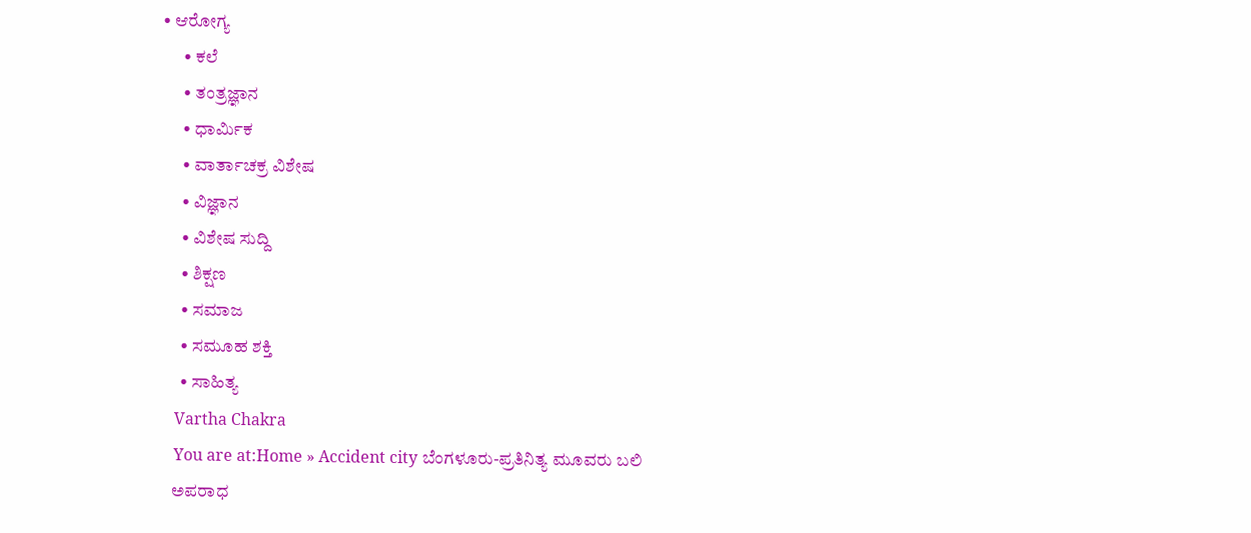• ಆರೋಗ್ಯ
      • ಕಲೆ
      • ತಂತ್ರಜ್ಞಾನ
      • ಧಾರ್ಮಿಕ
      • ವಾರ್ತಾಚಕ್ರ ವಿಶೇಷ
      • ವಿಜ್ಞಾನ
      • ವಿಶೇಷ ಸುದ್ದಿ
      • ಶಿಕ್ಷಣ
      • ಸಮಾಜ
      • ಸಮೂಹ ಶಕ್ತಿ
      • ಸಾಹಿತ್ಯ
    Vartha Chakra
    You are at:Home » Accident city ಬೆಂಗಳೂರು-ಪ್ರತಿನಿತ್ಯ ಮೂವರು ಬಲಿ
    ಅಪರಾಧ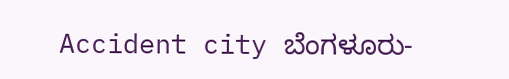Accident city ಬೆಂಗಳೂರು-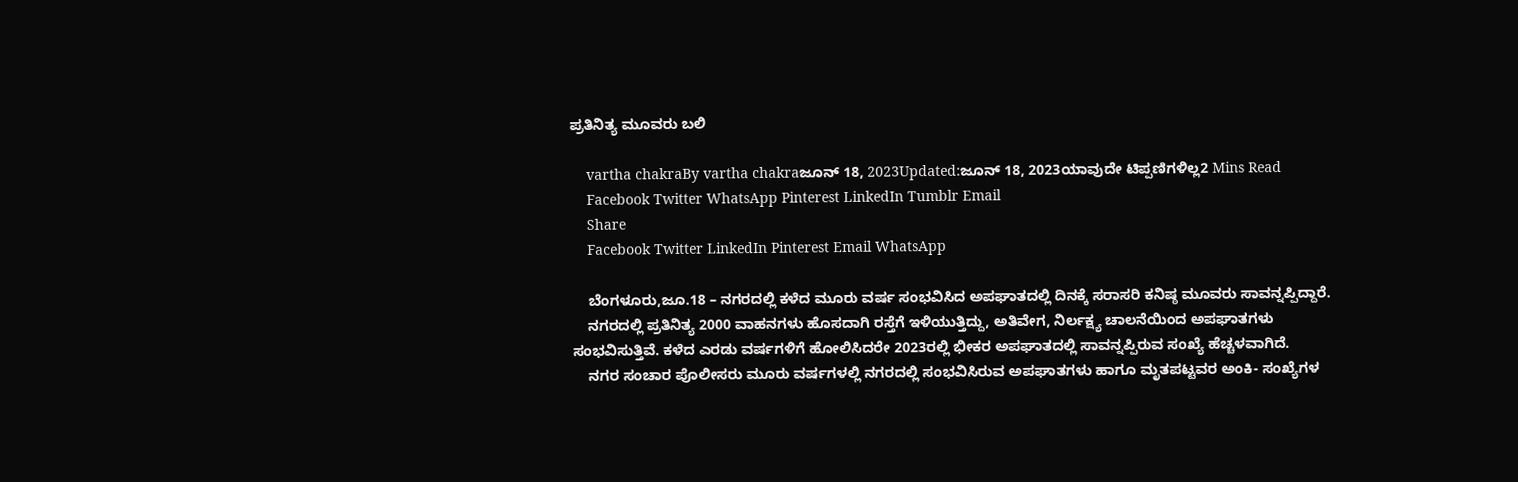ಪ್ರತಿನಿತ್ಯ ಮೂವರು ಬಲಿ

    vartha chakraBy vartha chakraಜೂನ್ 18, 2023Updated:ಜೂನ್ 18, 2023ಯಾವುದೇ ಟಿಪ್ಪಣಿಗಳಿಲ್ಲ2 Mins Read
    Facebook Twitter WhatsApp Pinterest LinkedIn Tumblr Email
    Share
    Facebook Twitter LinkedIn Pinterest Email WhatsApp

    ಬೆಂಗಳೂರು,ಜೂ.18 – ನಗರದಲ್ಲಿ ಕಳೆದ ಮೂರು ವರ್ಷ ಸಂಭವಿಸಿದ ಅಪಘಾತದಲ್ಲಿ ದಿನಕ್ಕೆ ಸರಾಸರಿ ಕನಿಷ್ಠ ಮೂವರು ಸಾವನ್ನಪ್ಪಿದ್ದಾರೆ.
    ನಗರದಲ್ಲಿ ಪ್ರತಿನಿತ್ಯ 2000 ವಾಹನಗಳು ಹೊಸದಾಗಿ ರಸ್ತೆಗೆ ಇಳಿಯುತ್ತಿದ್ದು, ಅತಿವೇಗ, ನಿರ್ಲಕ್ಷ್ಯ ಚಾಲನೆಯಿಂದ ಅಪಘಾತಗಳು ಸಂಭವಿಸುತ್ತಿವೆ. ಕಳೆದ ಎರಡು ವರ್ಷಗಳಿಗೆ ಹೋಲಿಸಿದರೇ 2023ರಲ್ಲಿ ಭೀಕರ ಅಪಘಾತದಲ್ಲಿ ಸಾವನ್ನಪ್ಪಿರುವ ಸಂಖ್ಯೆ ಹೆಚ್ಚಳವಾಗಿದೆ.
    ನಗರ ಸಂಚಾರ ಪೊಲೀಸರು ಮೂರು ವರ್ಷಗಳಲ್ಲಿ ನಗರದಲ್ಲಿ ಸಂಭವಿಸಿರುವ ಅಪಘಾತಗಳು ಹಾಗೂ ಮೃತಪಟ್ಟವರ ಅಂಕಿ- ಸಂಖ್ಯೆಗಳ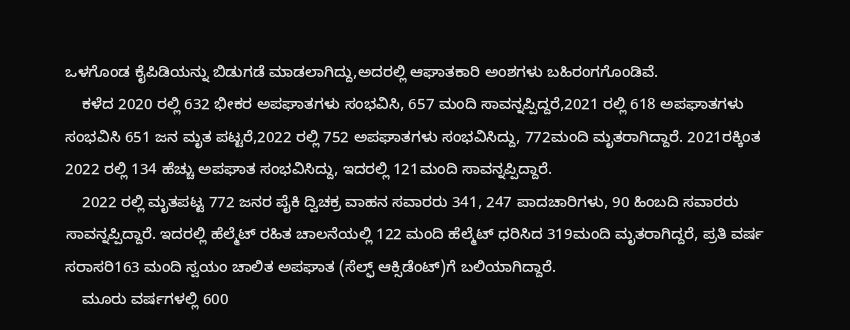ಒಳಗೊಂಡ ಕೈಪಿಡಿಯನ್ನು ಬಿಡುಗಡೆ ಮಾಡಲಾಗಿದ್ದು,ಅದರಲ್ಲಿ ಆಘಾತಕಾರಿ ಅಂಶಗಳು ಬಹಿರಂಗಗೊಂಡಿವೆ.
    ಕಳೆದ 2020 ರಲ್ಲಿ 632 ಭೀಕರ ಅಪಘಾತಗಳು ಸಂಭವಿಸಿ, 657 ಮಂದಿ ಸಾವನ್ನಪ್ಪಿದ್ದರೆ,2021 ರಲ್ಲಿ 618 ಅಪಘಾತಗಳು ಸಂಭವಿಸಿ 651 ಜನ ಮೃತ ಪಟ್ಟರೆ,2022 ರಲ್ಲಿ 752 ಅಪಘಾತಗಳು ಸಂಭವಿಸಿದ್ದು, 772ಮಂದಿ ಮೃತರಾಗಿದ್ದಾರೆ. 2021ರಕ್ಕಿಂತ 2022 ರಲ್ಲಿ 134 ಹೆಚ್ಚು ಅಪಘಾತ ಸಂಭವಿಸಿದ್ದು, ಇದರಲ್ಲಿ 121ಮಂದಿ ಸಾವನ್ನಪ್ಪಿದ್ದಾರೆ.
    2022 ರಲ್ಲಿ ಮೃತಪಟ್ಟ 772 ಜನರ ಪೈಕಿ ದ್ವಿಚಕ್ರ ವಾಹನ ಸವಾರರು 341, 247 ಪಾದಚಾರಿಗಳು, 90 ಹಿಂಬದಿ ಸವಾರರು ಸಾವನ್ನಪ್ಪಿದ್ದಾರೆ. ಇದರಲ್ಲಿ ಹೆಲ್ಮೆಟ್ ರಹಿತ ಚಾಲನೆಯಲ್ಲಿ 122 ಮಂದಿ ಹೆಲ್ಮೆಟ್ ಧರಿಸಿದ 319ಮಂದಿ ಮೃತರಾಗಿದ್ದರೆ, ಪ್ರತಿ ವರ್ಷ ಸರಾಸರಿ163 ಮಂದಿ ಸ್ವಯಂ ಚಾಲಿತ ಅಪಘಾತ (ಸೆಲ್ಫ್ ಆಕ್ಸಿಡೆಂಟ್)ಗೆ ಬಲಿಯಾಗಿದ್ದಾರೆ.
    ಮೂರು ವರ್ಷಗಳಲ್ಲಿ 600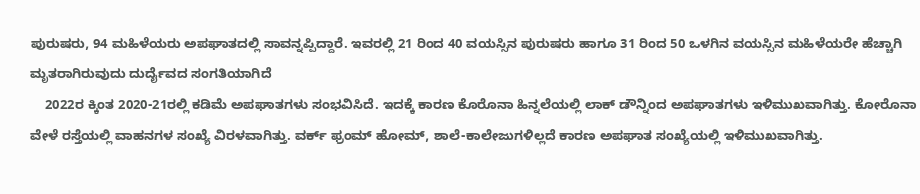ಪುರುಷರು, 94 ಮಹಿಳೆಯರು ಅಪಘಾತದಲ್ಲಿ ಸಾವನ್ನಪ್ಪಿದ್ದಾರೆ. ಇವರಲ್ಲಿ 21 ರಿಂದ 40 ವಯಸ್ಸಿನ ಪುರುಷರು ಹಾಗೂ 31 ರಿಂದ 50 ಒಳಗಿನ ವಯಸ್ಸಿನ ಮಹಿಳೆಯರೇ ಹೆಚ್ಚಾಗಿ ಮೃತರಾಗಿರುವುದು ದುರ್ದೈವದ ಸಂಗತಿಯಾಗಿದೆ
    2022ರ ಕ್ಕಿಂತ 2020-21ರಲ್ಲಿ ಕಡಿಮೆ ಅಪಘಾತಗಳು ಸಂಭವಿಸಿದೆ. ಇದಕ್ಕೆ ಕಾರಣ ಕೊರೊನಾ ಹಿನ್ನಲೆಯಲ್ಲಿ ಲಾಕ್ ಡೌನ್ನಿಂದ ಅಪಘಾತಗಳು ಇಳಿಮುಖವಾಗಿತ್ತು. ಕೋರೊನಾ ವೇಳೆ ರಸ್ತೆಯಲ್ಲಿ ವಾಹನಗಳ ಸಂಖ್ಯೆ ವಿರಳವಾಗಿತ್ತು. ವರ್ಕ್ ಫ್ರಂಮ್ ಹೋಮ್, ಶಾಲೆ-ಕಾಲೇಜುಗಳಿಲ್ಲದೆ ಕಾರಣ ಅಪಘಾತ ಸಂಖ್ಯೆಯಲ್ಲಿ ಇಳಿಮುಖವಾಗಿತ್ತು.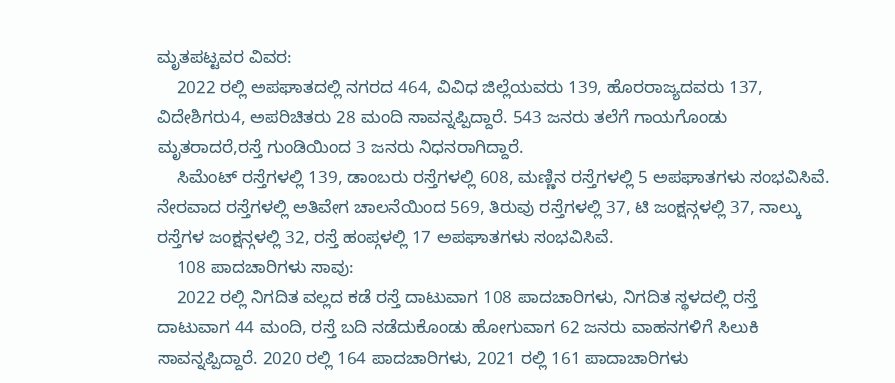ಮೃತಪಟ್ಟವರ ವಿವರ:
    2022 ರಲ್ಲಿ ಅಪಘಾತದಲ್ಲಿ ನಗರದ 464, ವಿವಿಧ ಜಿಲ್ಲೆಯವರು 139, ಹೊರರಾಜ್ಯದವರು 137, ವಿದೇಶಿಗರು4, ಅಪರಿಚಿತರು 28 ಮಂದಿ ಸಾವನ್ನಪ್ಪಿದ್ದಾರೆ. 543 ಜನರು ತಲೆಗೆ ಗಾಯಗೊಂಡು ಮೃತರಾದರೆ,ರಸ್ತೆ ಗುಂಡಿಯಿಂದ 3 ಜನರು ನಿಧನರಾಗಿದ್ದಾರೆ.
    ಸಿಮೆಂಟ್ ರಸ್ತೆಗಳಲ್ಲಿ 139, ಡಾಂಬರು ರಸ್ತೆಗಳಲ್ಲಿ 608, ಮಣ್ಣಿನ ರಸ್ತೆಗಳಲ್ಲಿ 5 ಅಪಘಾತಗಳು ಸಂಭವಿಸಿವೆ. ನೇರವಾದ ರಸ್ತೆಗಳಲ್ಲಿ ಅತಿವೇಗ ಚಾಲನೆಯಿಂದ 569, ತಿರುವು ರಸ್ತೆಗಳಲ್ಲಿ 37, ಟಿ ಜಂಕ್ಷನ್ಗಳಲ್ಲಿ 37, ನಾಲ್ಕು ರಸ್ತೆಗಳ ಜಂಕ್ಷನ್ಗಳಲ್ಲಿ 32, ರಸ್ತೆ ಹಂಪ್ಗಳಲ್ಲಿ 17 ಅಪಘಾತಗಳು ಸಂಭವಿಸಿವೆ.
    108 ಪಾದಚಾರಿಗಳು ಸಾವು:
    2022 ರಲ್ಲಿ ನಿಗದಿತ ವಲ್ಲದ ಕಡೆ ರಸ್ತೆ ದಾಟುವಾಗ 108 ಪಾದಚಾರಿಗಳು, ನಿಗದಿತ ಸ್ಥಳದಲ್ಲಿ ರಸ್ತೆ ದಾಟುವಾಗ 44 ಮಂದಿ, ರಸ್ತೆ ಬದಿ ನಡೆದುಕೊಂಡು ಹೋಗುವಾಗ 62 ಜನರು ವಾಹನಗಳಿಗೆ ಸಿಲುಕಿ ಸಾವನ್ನಪ್ಪಿದ್ದಾರೆ. 2020 ರಲ್ಲಿ 164 ಪಾದಚಾರಿಗಳು, 2021 ರಲ್ಲಿ 161 ಪಾದಾಚಾರಿಗಳು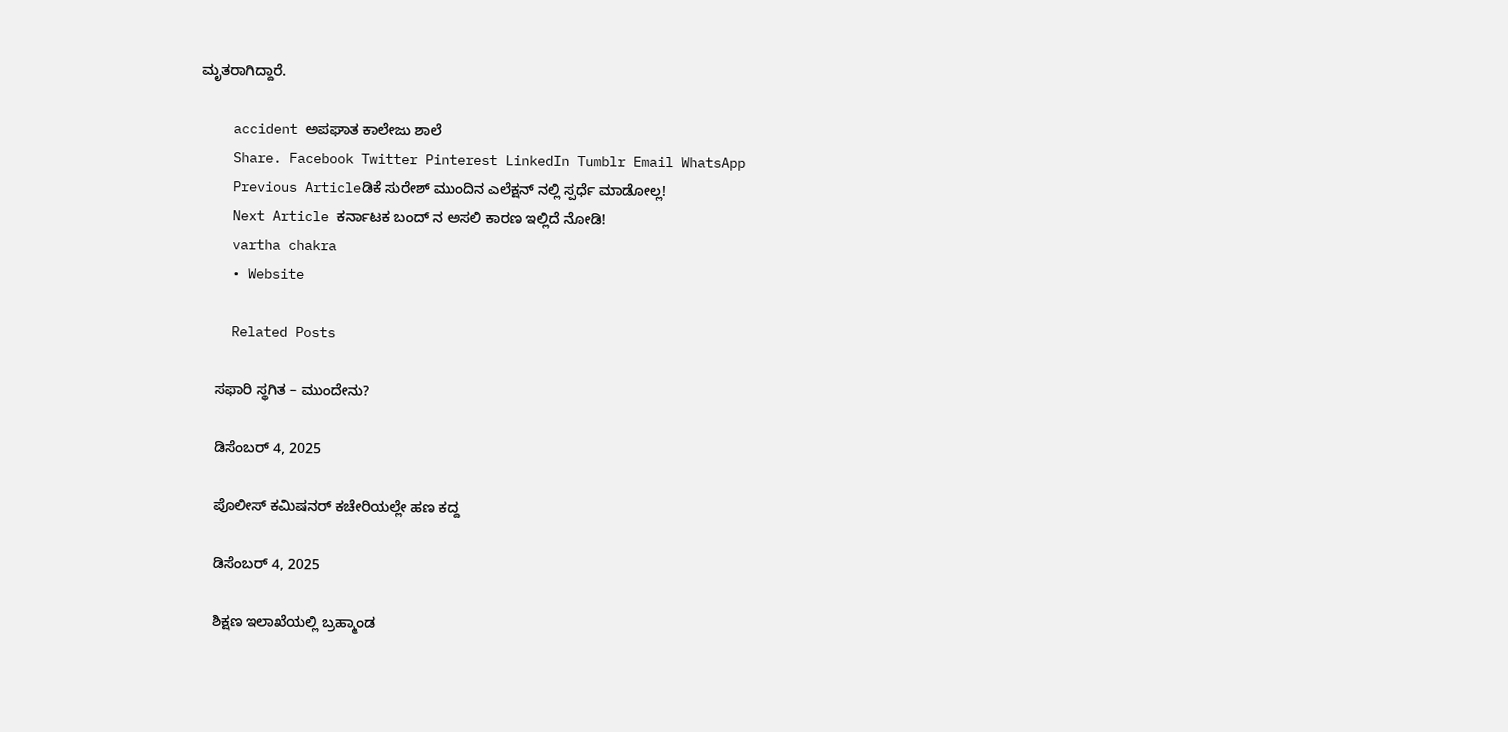ಮೃತರಾಗಿದ್ದಾರೆ.

    accident ಅಪಘಾತ ಕಾಲೇಜು ಶಾಲೆ
    Share. Facebook Twitter Pinterest LinkedIn Tumblr Email WhatsApp
    Previous Articleಡಿಕೆ ಸುರೇಶ್ ಮುಂದಿನ ಎಲೆಕ್ಷನ್ ನಲ್ಲಿ ಸ್ಪರ್ಧೆ ಮಾಡೋಲ್ಲ!
    Next Article ಕರ್ನಾಟಕ ಬಂದ್ ನ ಅಸಲಿ‌ ಕಾರಣ ಇಲ್ಲಿದೆ ನೋಡಿ!
    vartha chakra
    • Website

    Related Posts

    ಸಫಾರಿ ಸ್ಥಗಿತ – ಮುಂದೇನು?

    ಡಿಸೆಂಬರ್ 4, 2025

    ಪೊಲೀಸ್ ಕಮಿಷನರ್ ಕಚೇರಿಯಲ್ಲೇ ಹಣ ಕದ್ದ

    ಡಿಸೆಂಬರ್ 4, 2025

    ಶಿಕ್ಷಣ ಇಲಾಖೆಯಲ್ಲಿ ಬ್ರಹ್ಮಾಂಡ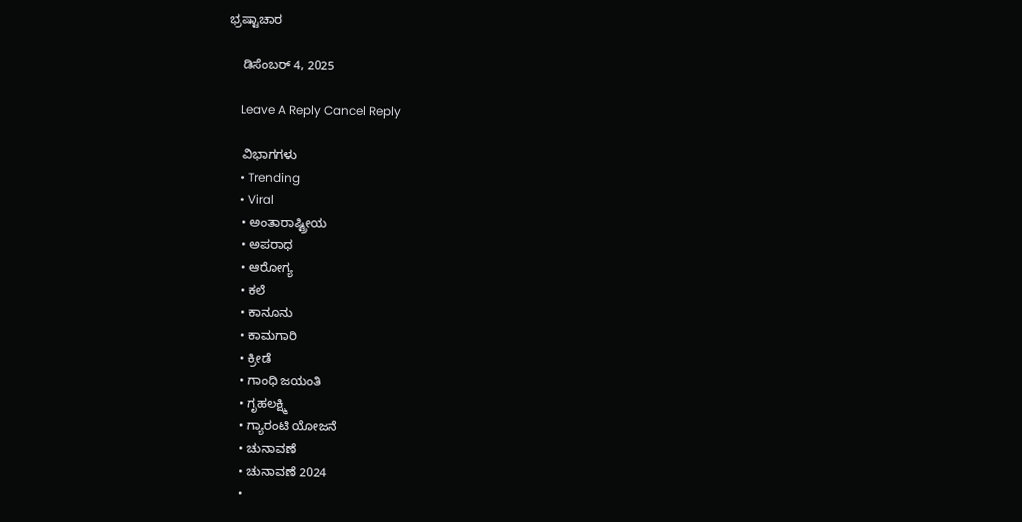ಭ್ರಷ್ಟಾಚಾರ

    ಡಿಸೆಂಬರ್ 4, 2025

    Leave A Reply Cancel Reply

    ವಿಭಾಗಗಳು
    • Trending
    • Viral
    • ಅಂತಾರಾಷ್ಟ್ರೀಯ
    • ಅಪರಾಧ
    • ಆರೋಗ್ಯ
    • ಕಲೆ
    • ಕಾನೂನು
    • ಕಾಮಗಾರಿ
    • ಕ್ರೀಡೆ
    • ಗಾಂಧಿ ಜಯಂತಿ
    • ಗೃಹಲಕ್ಷ್ಮಿ
    • ಗ್ಯಾರಂಟಿ ಯೋಜನೆ
    • ಚುನಾವಣೆ
    • ಚುನಾವಣೆ 2024
    •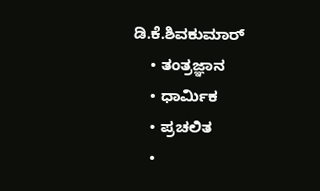ಡಿ.ಕೆ.ಶಿವಕುಮಾರ್
    • ತಂತ್ರಜ್ಞಾನ
    • ಧಾರ್ಮಿಕ
    • ಪ್ರಚಲಿತ
    •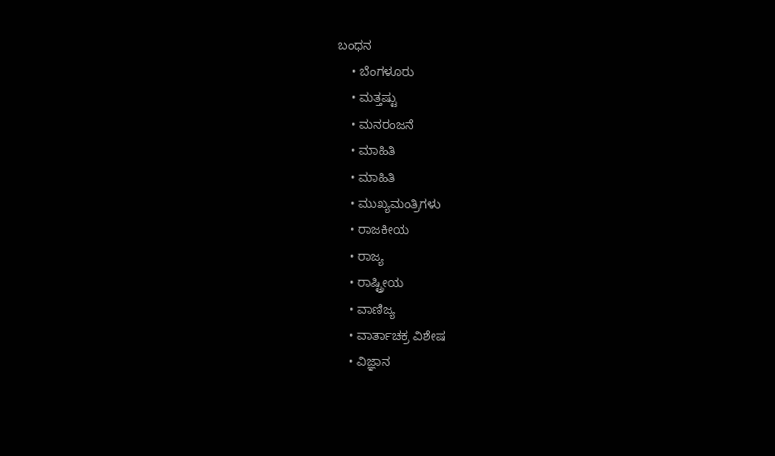ಬಂಧನ
    • ಬೆಂಗಳೂರು
    • ಮತ್ತಷ್ಟು
    • ಮನರಂಜನೆ
    • ಮಾಹಿತಿ
    • ಮಾಹಿತಿ
    • ಮುಖ್ಯಮಂತ್ರಿಗಳು
    • ರಾಜಕೀಯ
    • ರಾಜ್ಯ
    • ರಾಷ್ಟ್ರೀಯ
    • ವಾಣಿಜ್ಯ
    • ವಾರ್ತಾಚಕ್ರ ವಿಶೇಷ
    • ವಿಜ್ಞಾನ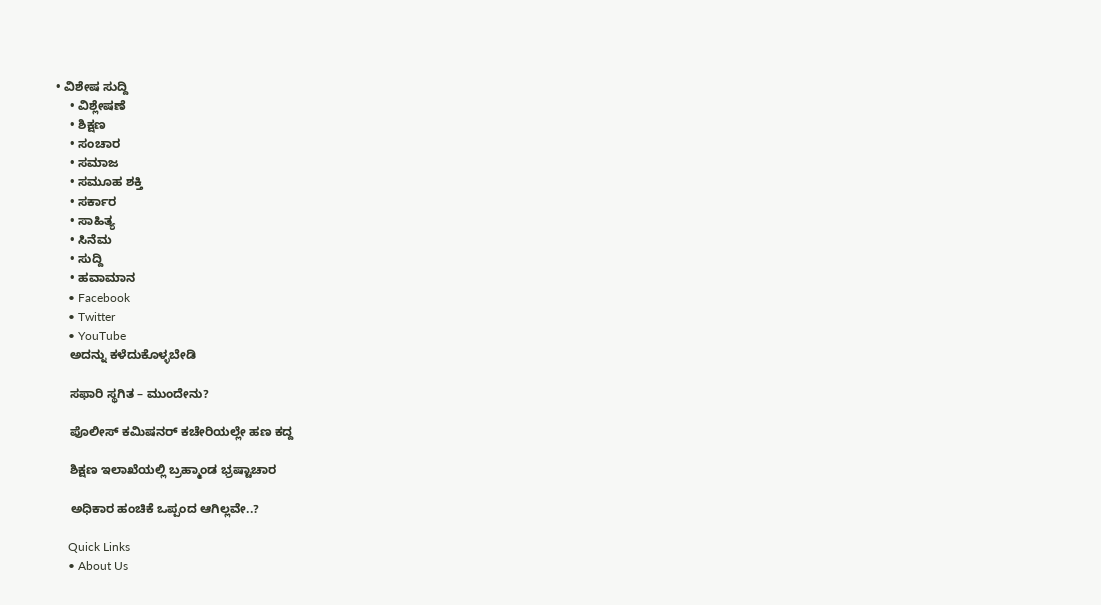• ವಿಶೇಷ ಸುದ್ದಿ
    • ವಿಶ್ಲೇಷಣೆ
    • ಶಿಕ್ಷಣ
    • ಸಂಚಾರ
    • ಸಮಾಜ
    • ಸಮೂಹ ಶಕ್ತಿ
    • ಸರ್ಕಾರ
    • ಸಾಹಿತ್ಯ
    • ಸಿನೆಮ
    • ಸುದ್ದಿ
    • ಹವಾಮಾನ
    • Facebook
    • Twitter
    • YouTube
    ಅದನ್ನು ಕಳೆದುಕೊಳ್ಳಬೇಡಿ

    ಸಫಾರಿ ಸ್ಥಗಿತ – ಮುಂದೇನು?

    ಪೊಲೀಸ್ ಕಮಿಷನರ್ ಕಚೇರಿಯಲ್ಲೇ ಹಣ ಕದ್ದ

    ಶಿಕ್ಷಣ ಇಲಾಖೆಯಲ್ಲಿ ಬ್ರಹ್ಮಾಂಡ ಭ್ರಷ್ಟಾಚಾರ

    ಅಧಿಕಾರ ಹಂಚಿಕೆ ಒಪ್ಪಂದ ಆಗಿಲ್ಲವೇ..?

    Quick Links
    • About Us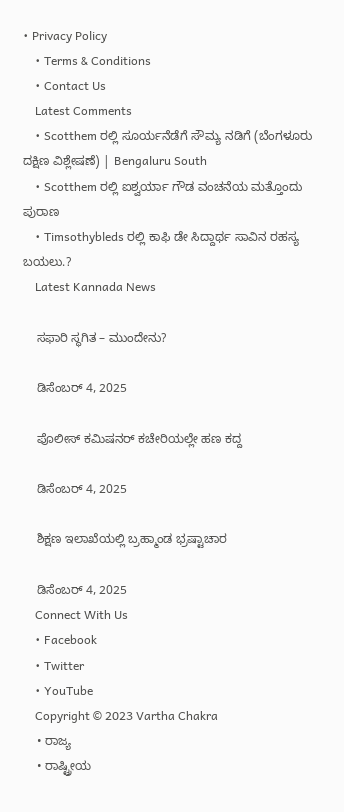• Privacy Policy
    • Terms & Conditions
    • Contact Us
    Latest Comments
    • Scotthem ರಲ್ಲಿ ಸೂರ್ಯನೆಡೆಗೆ ಸೌಮ್ಯ ನಡಿಗೆ (ಬೆಂಗಳೂರು ದಕ್ಷಿಣ ವಿಶ್ಲೇಷಣೆ) | Bengaluru South
    • Scotthem ರಲ್ಲಿ ಐಶ್ವರ್ಯಾ ಗೌಡ ವಂಚನೆಯ ಮತ್ತೊಂದು ಪುರಾಣ
    • Timsothybleds ರಲ್ಲಿ ಕಾಫಿ ಡೇ ಸಿದ್ದಾರ್ಥ ಸಾವಿನ ರಹಸ್ಯ ಬಯಲು.?
    Latest Kannada News

    ಸಫಾರಿ ಸ್ಥಗಿತ – ಮುಂದೇನು?

    ಡಿಸೆಂಬರ್ 4, 2025

    ಪೊಲೀಸ್ ಕಮಿಷನರ್ ಕಚೇರಿಯಲ್ಲೇ ಹಣ ಕದ್ದ

    ಡಿಸೆಂಬರ್ 4, 2025

    ಶಿಕ್ಷಣ ಇಲಾಖೆಯಲ್ಲಿ ಬ್ರಹ್ಮಾಂಡ ಭ್ರಷ್ಟಾಚಾರ

    ಡಿಸೆಂಬರ್ 4, 2025
    Connect With Us
    • Facebook
    • Twitter
    • YouTube
    Copyright © 2023 Vartha Chakra
    • ರಾಜ್ಯ
    • ರಾಷ್ಟ್ರೀಯ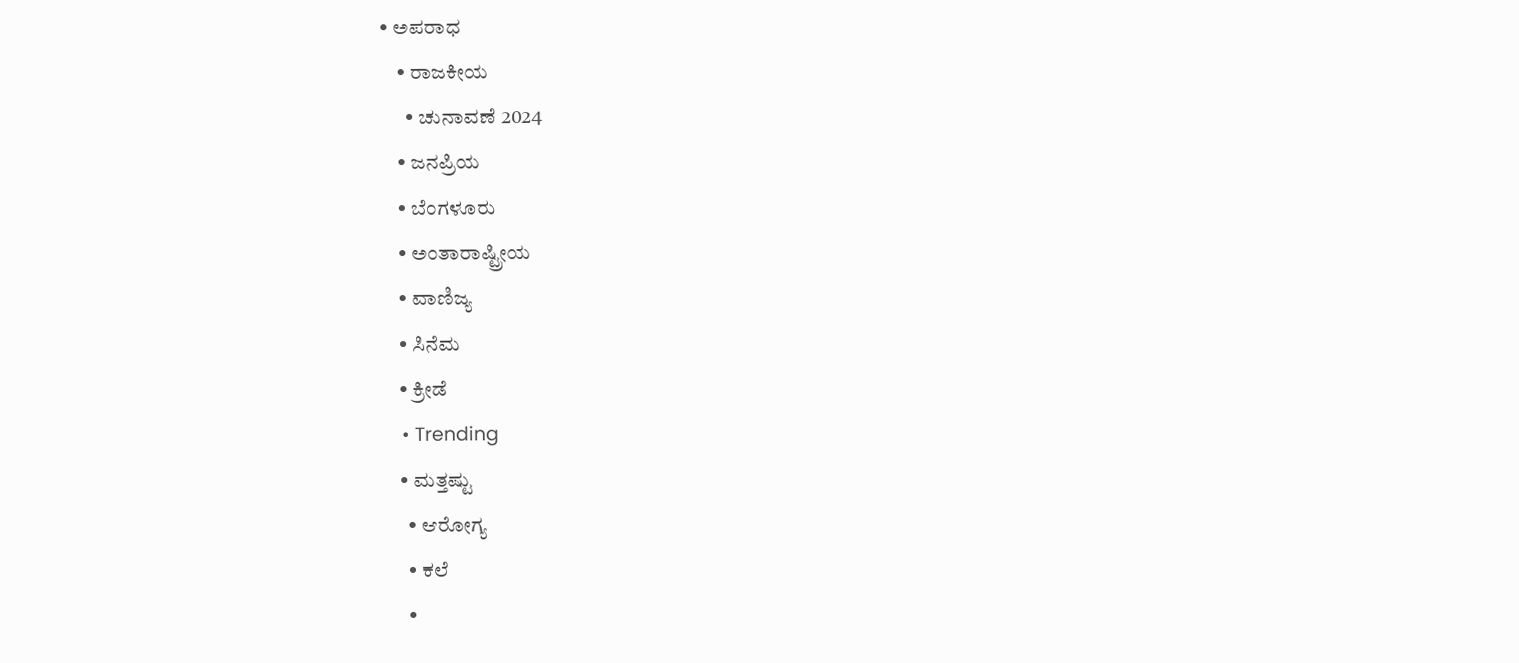• ಅಪರಾಧ
    • ರಾಜಕೀಯ
      • ಚುನಾವಣೆ 2024
    • ಜನಪ್ರಿಯ
    • ಬೆಂಗಳೂರು
    • ಅಂತಾರಾಷ್ಟ್ರೀಯ
    • ವಾಣಿಜ್ಯ
    • ಸಿನೆಮ
    • ಕ್ರೀಡೆ
    • Trending
    • ಮತ್ತಷ್ಟು
      • ಆರೋಗ್ಯ
      • ಕಲೆ
      •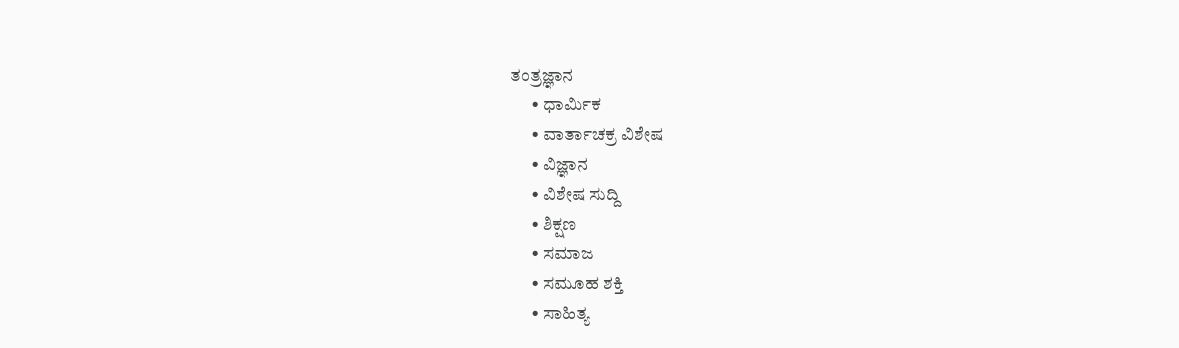ತಂತ್ರಜ್ಞಾನ
      • ಧಾರ್ಮಿಕ
      • ವಾರ್ತಾಚಕ್ರ ವಿಶೇಷ
      • ವಿಜ್ಞಾನ
      • ವಿಶೇಷ ಸುದ್ದಿ
      • ಶಿಕ್ಷಣ
      • ಸಮಾಜ
      • ಸಮೂಹ ಶಕ್ತಿ
      • ಸಾಹಿತ್ಯ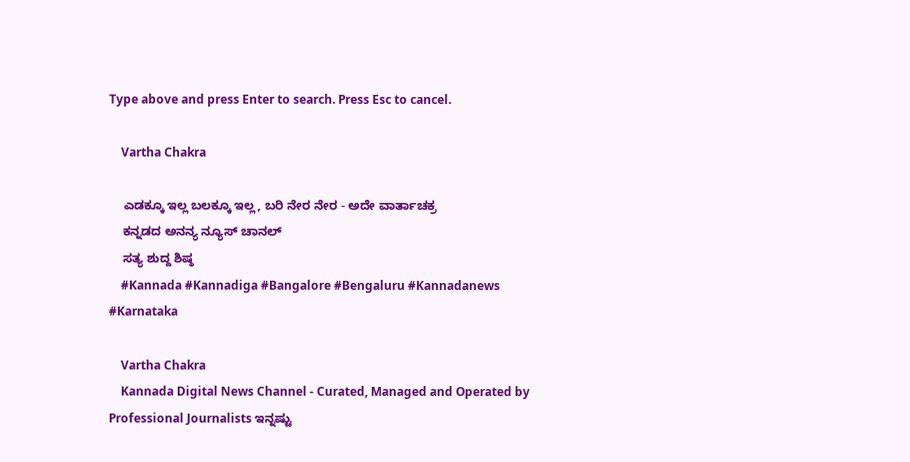Type above and press Enter to search. Press Esc to cancel.

    Vartha Chakra

    ಎಡಕ್ಕೂ ಇಲ್ಲ ಬಲಕ್ಕೂ ಇಲ್ಲ, ಬರಿ ನೇರ ನೇರ - ಅದೇ ವಾರ್ತಾಚಕ್ರ
    ಕನ್ನಡದ ಅನನ್ಯ ನ್ಯೂಸ್ ಚಾನಲ್
    ಸತ್ಯ ಶುದ್ದ ಶಿಷ್ಠ
    #Kannada #Kannadiga #Bangalore #Bengaluru #Kannadanews #Karnataka

    Vartha Chakra
    Kannada Digital News Channel - Curated, Managed and Operated by Professional Journalists ಇನ್ನಷ್ಟು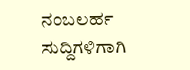ನಂಬಲರ್ಹ ಸುದ್ದಿಗಳಿಗಾಗಿ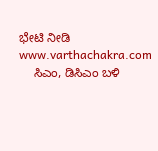ಭೇಟಿ ನೀಡಿ www.varthachakra.com
    ಸಿಎಂ, ಡಿಸಿಎಂ ಬಳಿ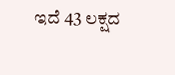ಇದೆ 43 ಲಕ್ಷದ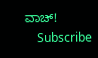ವಾಚ್!
    Subscribe